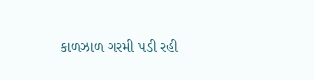કાળઝાળ ગરમી પડી રહી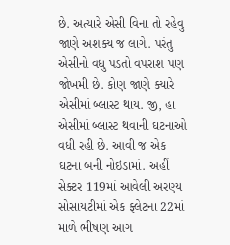છે. અત્યારે એસી વિના તો રહેવુ જાણે અશક્ય જ લાગે. પરંતુ એસીનો વધુ પડતો વપરાશ પણ જોખમી છે. કોણ જાણે ક્યારે એસીમાં બ્લાસ્ટ થાય. જી, હા એસીમાં બ્લાસ્ટ થવાની ઘટનાઓ વધી રહી છે. આવી જ એક ઘટના બની નોઇડામાં. અહીં સેક્ટર 119માં આવેલી અરણ્ય સોસાયટીમાં એક ફ્લેટના 22માં માળે ભીષણ આગ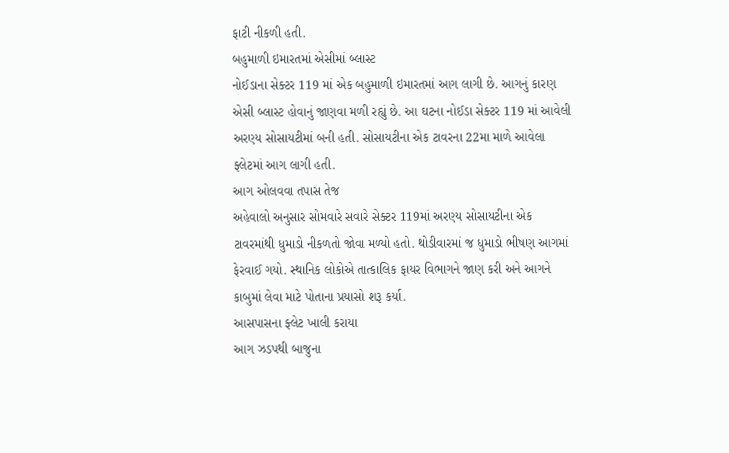ફાટી નીકળી હતી.
બહુમાળી ઇમારતમાં એસીમાં બ્લાસ્ટ
નોઈડાના સેક્ટર 119 માં એક બહુમાળી ઇમારતમાં આગ લાગી છે. આગનું કારણ એસી બ્લાસ્ટ હોવાનું જાણવા મળી રહ્યું છે. આ ઘટના નોઈડા સેક્ટર 119 માં આવેલી અરણ્ય સોસાયટીમાં બની હતી. સોસાયટીના એક ટાવરના 22મા માળે આવેલા ફ્લેટમાં આગ લાગી હતી.
આગ ઓલવવા તપાસ તેજ
અહેવાલો અનુસાર સોમવારે સવારે સેક્ટર 119માં અરણ્ય સોસાયટીના એક ટાવરમાંથી ધુમાડો નીકળતો જોવા મળ્યો હતો. થોડીવારમાં જ ધુમાડો ભીષણ આગમાં ફેરવાઈ ગયો. સ્થાનિક લોકોએ તાત્કાલિક ફાયર વિભાગને જાણ કરી અને આગને કાબુમાં લેવા માટે પોતાના પ્રયાસો શરૂ કર્યા.
આસપાસના ફ્લેટ ખાલી કરાયા
આગ ઝડપથી બાજુના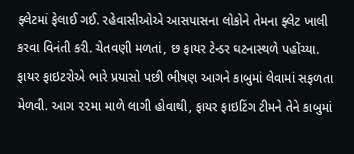ફ્લેટમાં ફેલાઈ ગઈ. રહેવાસીઓએ આસપાસના લોકોને તેમના ફ્લેટ ખાલી કરવા વિનંતી કરી. ચેતવણી મળતાં, છ ફાયર ટેન્ડર ઘટનાસ્થળે પહોંચ્યા. ફાયર ફાઇટરોએ ભારે પ્રયાસો પછી ભીષણ આગને કાબુમાં લેવામાં સફળતા મેળવી. આગ ૨૨મા માળે લાગી હોવાથી, ફાયર ફાઇટિંગ ટીમને તેને કાબુમાં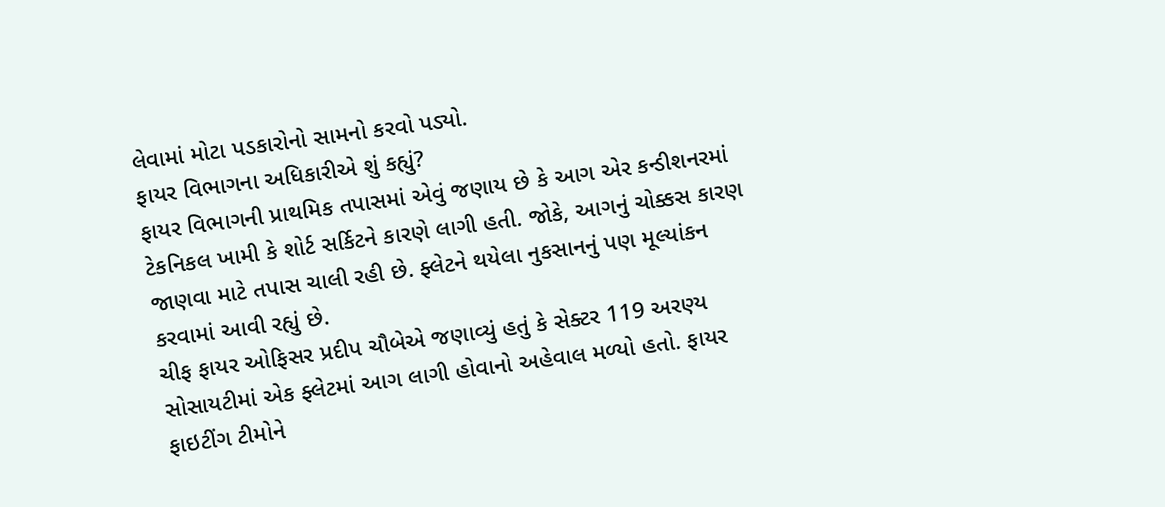લેવામાં મોટા પડકારોનો સામનો કરવો પડ્યો.
ફાયર વિભાગના અધિકારીએ શું કહ્યું?
ફાયર વિભાગની પ્રાથમિક તપાસમાં એવું જણાય છે કે આગ એર કન્ડીશનરમાં ટેકનિકલ ખામી કે શોર્ટ સર્કિટને કારણે લાગી હતી. જોકે, આગનું ચોક્કસ કારણ જાણવા માટે તપાસ ચાલી રહી છે. ફ્લેટને થયેલા નુકસાનનું પણ મૂલ્યાંકન કરવામાં આવી રહ્યું છે.
ચીફ ફાયર ઓફિસર પ્રદીપ ચૌબેએ જણાવ્યું હતું કે સેક્ટર 119 અરણ્ય સોસાયટીમાં એક ફ્લેટમાં આગ લાગી હોવાનો અહેવાલ મળ્યો હતો. ફાયર ફાઇટીંગ ટીમોને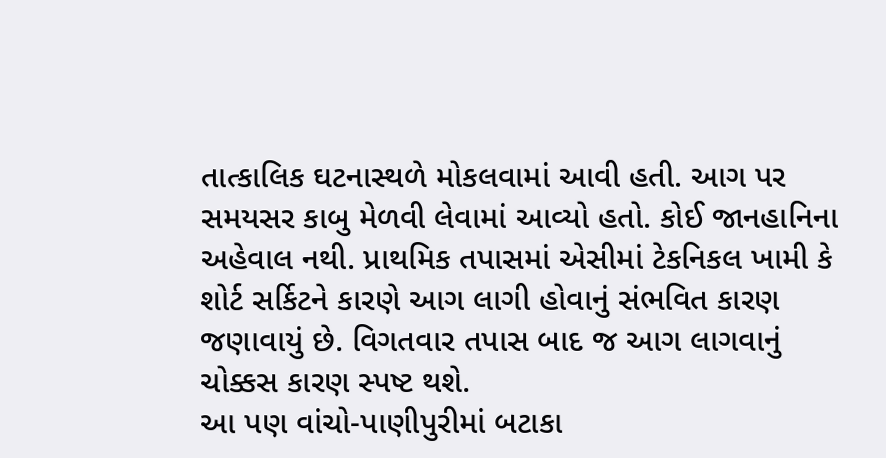તાત્કાલિક ઘટનાસ્થળે મોકલવામાં આવી હતી. આગ પર સમયસર કાબુ મેળવી લેવામાં આવ્યો હતો. કોઈ જાનહાનિના અહેવાલ નથી. પ્રાથમિક તપાસમાં એસીમાં ટેકનિકલ ખામી કે શોર્ટ સર્કિટને કારણે આગ લાગી હોવાનું સંભવિત કારણ જણાવાયું છે. વિગતવાર તપાસ બાદ જ આગ લાગવાનું ચોક્કસ કારણ સ્પષ્ટ થશે.
આ પણ વાંચો-પાણીપુરીમાં બટાકા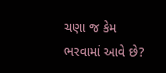ચણા જ કેમ ભરવામાં આવે છે?